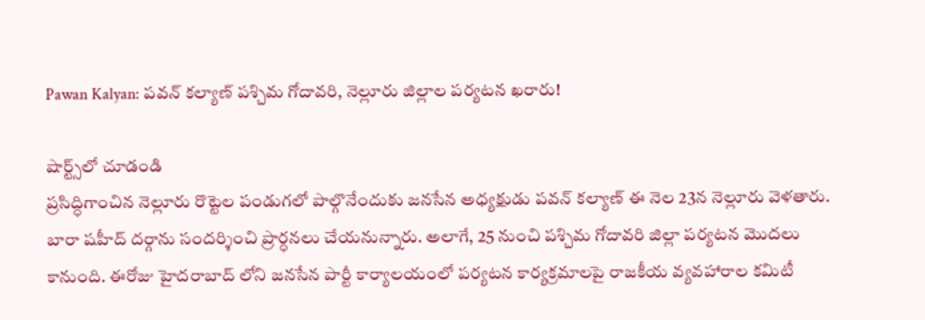Pawan Kalyan: పవన్ కల్యాణ్‌ పశ్చిమ గోదావరి, నెల్లూరు జిల్లాల పర్యటన ఖరారు!

షార్ట్స్‌లో చూడండి
ప్రసిద్ధిగాంచిన నెల్లూరు రొట్టెల పండుగలో పాల్గొనేందుకు జనసేన అధ్యక్షుడు పవన్ కల్యాణ్‌ ఈ నెల 23న నెల్లూరు వెళతారు. బారా షహీద్ దర్గాను సందర్శించి ప్రార్ధనలు చేయనున్నారు. అలాగే, 25 నుంచి పశ్చిమ గోదావరి జిల్లా పర్యటన మొదలు కానుంది. ఈరోజు హైదరాబాద్ లోని జనసేన పార్టీ కార్యాలయంలో పర్యటన కార్యక్రమాలపై రాజకీయ వ్యవహారాల కమిటీ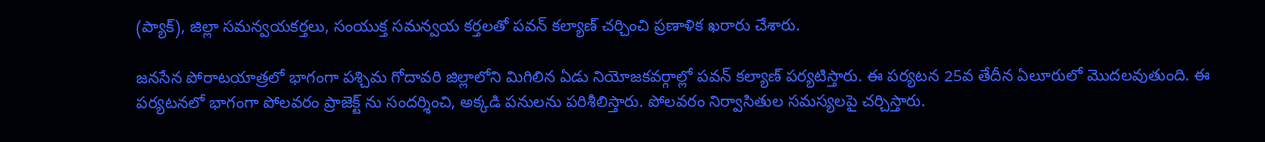(ప్యాక్), జిల్లా సమన్వయకర్తలు, సంయుక్త సమన్వయ కర్తలతో పవన్ కల్యాణ్‌ చర్చించి ప్రణాళిక ఖరారు చేశారు.

జనసేన పోరాటయాత్రలో భాగంగా పశ్చిమ గోదావరి జిల్లాలోని మిగిలిన ఏడు నియోజకవర్గాల్లో పవన్ కల్యాణ్‌ పర్యటిస్తారు. ఈ పర్యటన 25వ తేదీన ఏలూరులో మొదలవుతుంది. ఈ పర్యటనలో భాగంగా పోలవరం ప్రాజెక్ట్ ను సందర్శించి, అక్కడి పనులను పరిశీలిస్తారు. పోలవరం నిర్వాసితుల సమస్యలపై చర్చిస్తారు.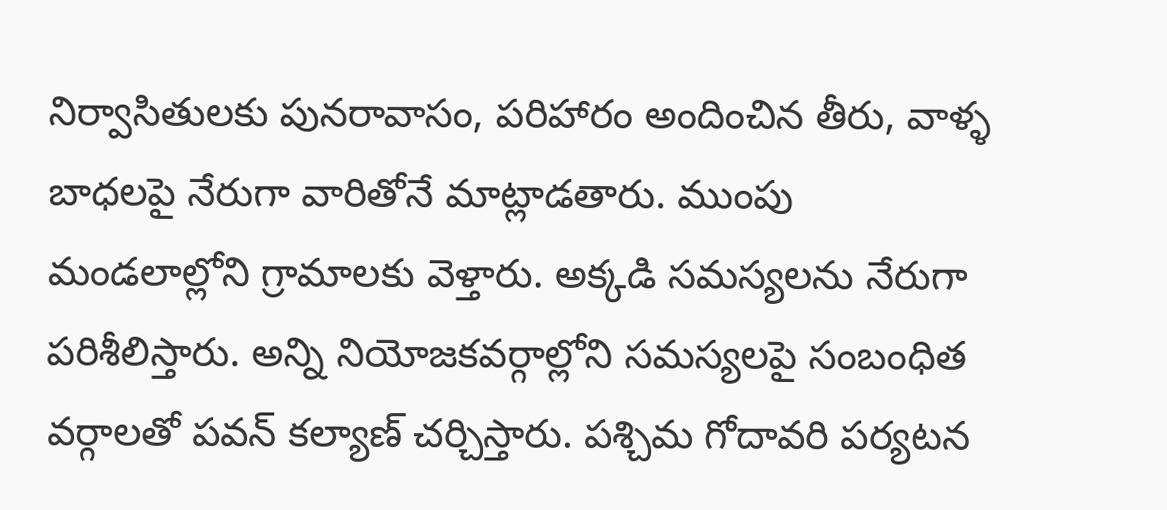నిర్వాసితులకు పునరావాసం, పరిహారం అందించిన తీరు, వాళ్ళ బాధలపై నేరుగా వారితోనే మాట్లాడతారు. ముంపు మండలాల్లోని గ్రామాలకు వెళ్తారు. అక్కడి సమస్యలను నేరుగా పరిశీలిస్తారు. అన్ని నియోజకవర్గాల్లోని సమస్యలపై సంబంధిత వర్గాలతో పవన్ కల్యాణ్‌ చర్చిస్తారు. పశ్చిమ గోదావరి పర్యటన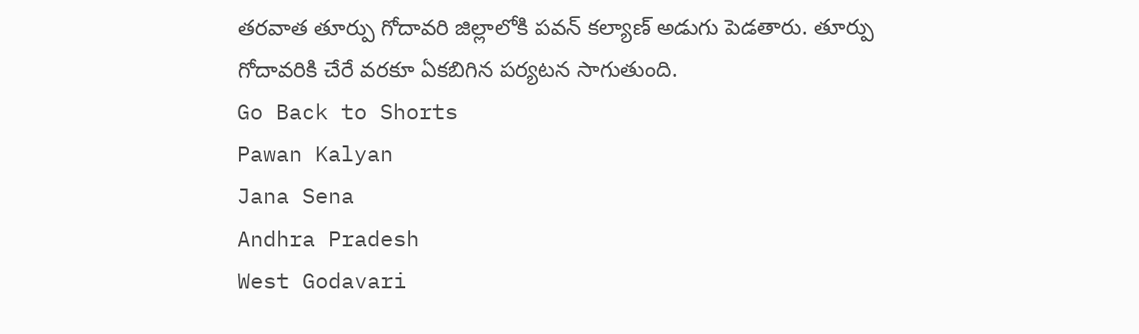తరవాత తూర్పు గోదావరి జిల్లాలోకి పవన్ కల్యాణ్‌ అడుగు పెడతారు. తూర్పు గోదావరికి చేరే వరకూ ఏకబిగిన పర్యటన సాగుతుంది.
Go Back to Shorts
Pawan Kalyan
Jana Sena
Andhra Pradesh
West Godavari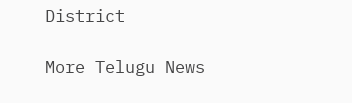District

More Telugu News